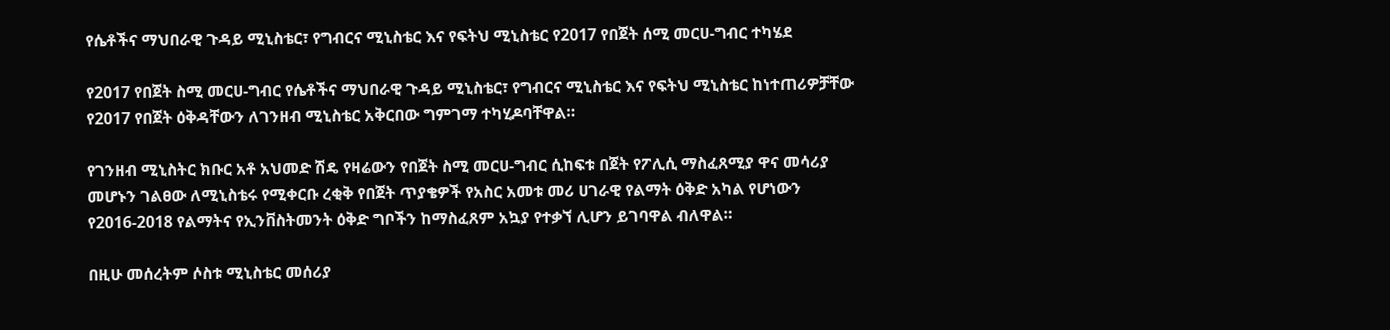የሴቶችና ማህበራዊ ጉዳይ ሚኒስቴር፣ የግብርና ሚኒስቴር እና የፍትህ ሚኒስቴር የ2017 የበጀት ሰሚ መርሀ-ግብር ተካሄደ

የ2017 የበጀት ስሚ መርሀ-ግብር የሴቶችና ማህበራዊ ጉዳይ ሚኒስቴር፣ የግብርና ሚኒስቴር እና የፍትህ ሚኒስቴር ከነተጠሪዎቻቸው የ2017 የበጀት ዕቅዳቸውን ለገንዘብ ሚኒስቴር አቅርበው ግምገማ ተካሂዶባቸዋል።

የገንዘብ ሚኒስትር ክቡር አቶ አህመድ ሽዴ የዛሬውን የበጀት ስሚ መርሀ-ግብር ሲከፍቱ በጀት የፖሊሲ ማስፈጸሚያ ዋና መሳሪያ መሆኑን ገልፀው ለሚኒስቴሩ የሚቀርቡ ረቂቅ የበጀት ጥያቄዎች የአስር አመቱ መሪ ሀገራዊ የልማት ዕቅድ አካል የሆነውን የ2016-2018 የልማትና የኢንቨስትመንት ዕቅድ ግቦችን ከማስፈጸም አኳያ የተቃኘ ሊሆን ይገባዋል ብለዋል።

በዚሁ መሰረትም ሶስቱ ሚኒስቴር መሰሪያ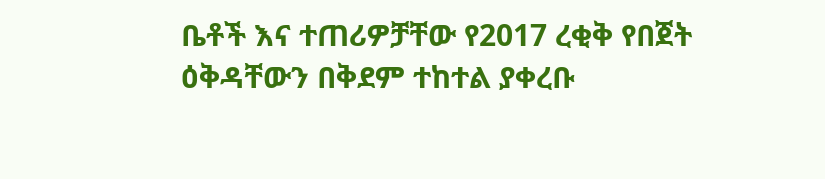ቤቶች እና ተጠሪዎቻቸው የ2017 ረቂቅ የበጀት ዕቅዳቸውን በቅደም ተከተል ያቀረቡ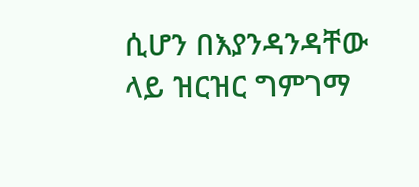ሲሆን በእያንዳንዳቸው ላይ ዝርዝር ግምገማ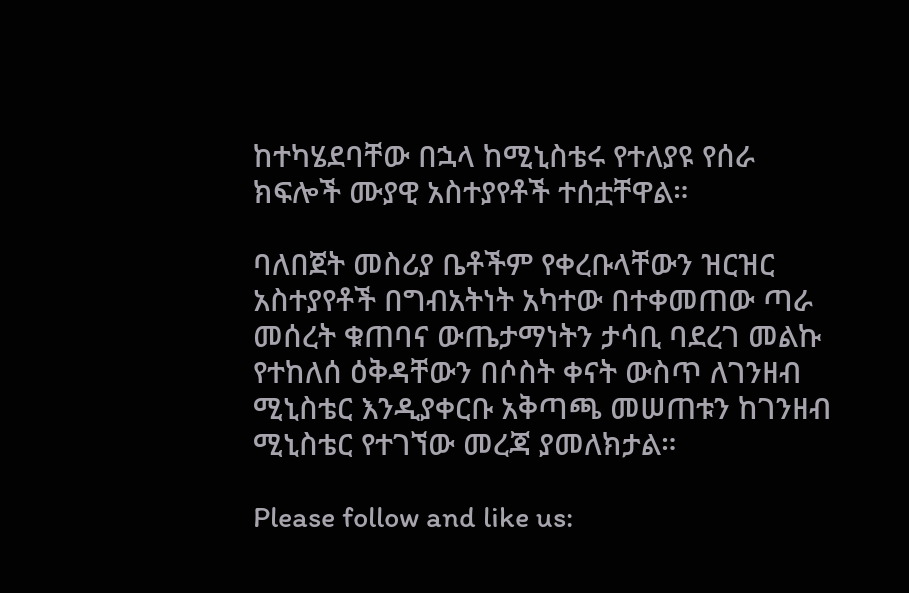ከተካሄደባቸው በኋላ ከሚኒስቴሩ የተለያዩ የሰራ ክፍሎች ሙያዊ አስተያየቶች ተሰቷቸዋል።

ባለበጀት መስሪያ ቤቶችም የቀረቡላቸውን ዝርዝር አስተያየቶች በግብአትነት አካተው በተቀመጠው ጣራ መሰረት ቁጠባና ውጤታማነትን ታሳቢ ባደረገ መልኩ የተከለሰ ዕቅዳቸውን በሶስት ቀናት ውስጥ ለገንዘብ ሚኒስቴር እንዲያቀርቡ አቅጣጫ መሠጠቱን ከገንዘብ ሚኒስቴር የተገኘው መረጃ ያመለክታል።

Please follow and like us: